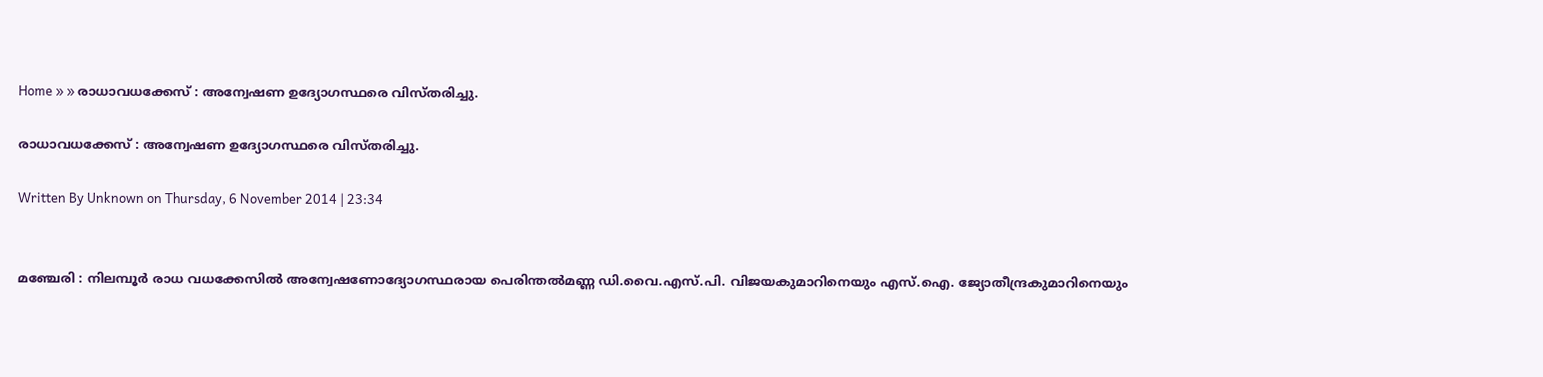Home » » രാധാവധക്കേസ്‌ : അന്വേഷണ ഉദ്യോഗസ്ഥരെ വിസ്‌തരിച്ചു.

രാധാവധക്കേസ്‌ : അന്വേഷണ ഉദ്യോഗസ്ഥരെ വിസ്‌തരിച്ചു.

Written By Unknown on Thursday, 6 November 2014 | 23:34


മഞ്ചേരി : നിലമ്പൂര്‍ രാധ വധക്കേസില്‍ അന്വേഷണോദ്യോഗസ്ഥരായ പെരിന്തല്‍മണ്ണ ഡി.വൈ.എസ്‌.പി. വിജയകുമാറിനെയും എസ്‌.ഐ. ജ്യോതീന്ദ്രകുമാറിനെയും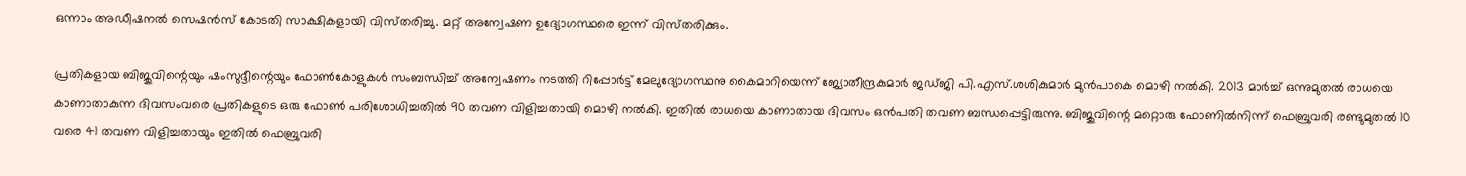ഒന്നാം അഡീഷനല്‍ സെഷന്‍സ്‌ കോടതി സാക്ഷികളായി വിസ്‌തരിച്ചു. മറ്റ്‌ അന്വേഷണ ഉദ്യോഗസ്ഥരെ ഇന്ന്‌ വിസ്‌തരിക്കും.

പ്രതികളായ ബിജുവിന്റെയും ഷംസുദ്ദീന്റെയും ഫോണ്‍കോളുകള്‍ സംബന്ധിച്ച്‌ അന്വേഷണം നടത്തി റിപ്പോര്‍ട്ട്‌ മേലുദ്യോഗസ്ഥനു കൈമാറിയെന്ന്‌ ജ്യോതീന്ദ്രകുമാര്‍ ജഡ്‌ജി പി.എസ്‌.ശശികുമാര്‍ മുന്‍പാകെ മൊഴി നല്‍കി. 2013 മാര്‍ച്ച്‌ ഒന്നുമുതല്‍ രാധയെ കാണാതാകുന്ന ദിവസംവരെ പ്രതികളുടെ ഒരു ഫോണ്‍ പരിശോധിച്ചതില്‍ 90 തവണ വിളിച്ചതായി മൊഴി നല്‍കി. ഇതില്‍ രാധയെ കാണാതായ ദിവസം ഒന്‍പതി തവണ ബന്ധപ്പെട്ടിരുന്നു. ബിജുവിന്റെ മറ്റൊരു ഫോണില്‍നിന്ന്‌ ഫെബ്രുവരി രണ്ടുമുതല്‍ 10 വരെ 41 തവണ വിളിച്ചതായും ഇതില്‍ ഫെബ്രുവരി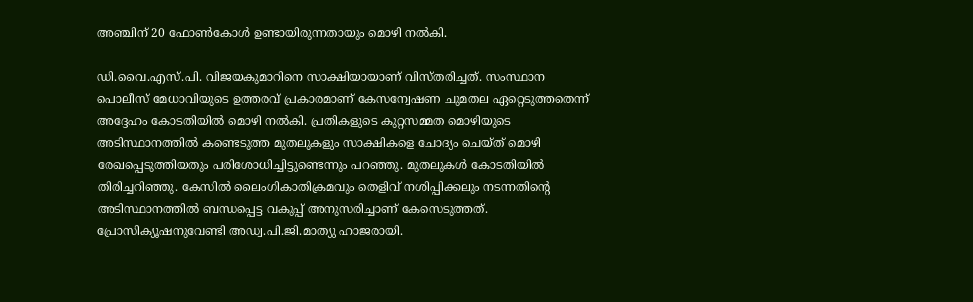അഞ്ചിന്‌ 20 ഫോണ്‍കോള്‍ ഉണ്ടായിരുന്നതായും മൊഴി നല്‍കി.

ഡി.വൈ.എസ്‌.പി. വിജയകുമാറിനെ സാക്ഷിയായാണ്‌ വിസ്‌തരിച്ചത്‌. സംസ്ഥാന പൊലീസ്‌ മേധാവിയുടെ ഉത്തരവ്‌ പ്രകാരമാണ്‌ കേസന്വേഷണ ചുമതല ഏറ്റെടുത്തതെന്ന്‌ അദ്ദേഹം കോടതിയില്‍ മൊഴി നല്‍കി. പ്രതികളുടെ കുറ്റസമ്മത മൊഴിയുടെ അടിസ്ഥാനത്തില്‍ കണ്ടെടുത്ത മുതലുകളും സാക്ഷികളെ ചോദ്യം ചെയ്‌ത്‌ മൊഴി രേഖപ്പെടുത്തിയതും പരിശോധിച്ചിട്ടുണ്ടെന്നും പറഞ്ഞു. മുതലുകള്‍ കോടതിയില്‍ തിരിച്ചറിഞ്ഞു. കേസില്‍ ലൈംഗികാതിക്രമവും തെളിവ്‌ നശിപ്പിക്കലും നടന്നതിന്റെ അടിസ്ഥാനത്തില്‍ ബന്ധപ്പെട്ട വകുപ്പ്‌ അനുസരിച്ചാണ്‌ കേസെടുത്തത്‌. പ്രോസിക്യൂഷനുവേണ്ടി അഡ്വ.പി.ജി.മാത്യു ഹാജരായി.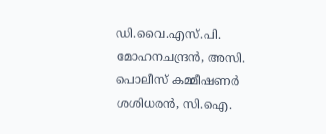ഡി.വൈ.എസ്‌.പി. മോഹനചന്ദ്രന്‍, അസി. പൊലീസ്‌ കമ്മീഷണര്‍ ശശിധരന്‍, സി.ഐ.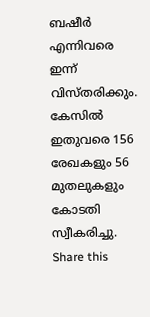ബഷീര്‍ എന്നിവരെ ഇന്ന്‌ വിസ്‌തരിക്കും. കേസില്‍ ഇതുവരെ 156 രേഖകളും 56 മുതലുകളും കോടതി സ്വീകരിച്ചു.
Share this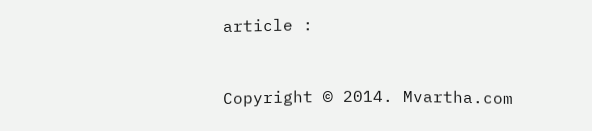article :


Copyright © 2014. Mvartha.com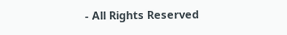- All Rights Reserved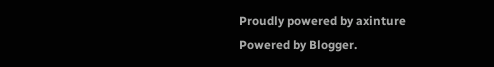Proudly powered by axinture
Powered by Blogger.